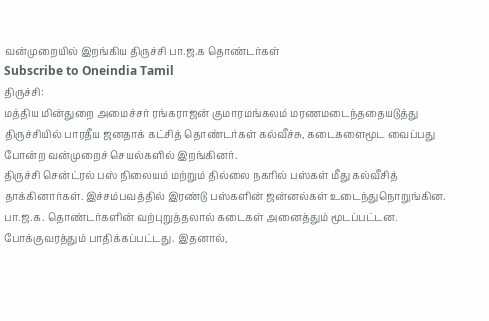வன்முறையில் இறங்கிய திருச்சி பா.ஜ.க தொண்டர்கள்
Subscribe to Oneindia Tamil
திருச்சி:
மத்திய மின்துறை அமைச்சர் ரங்கராஜன் குமாரமங்கலம் மரணமடைந்ததையடுத்து திருச்சியில் பாரதீய ஜனதாக் கட்சித் தொண்டர்கள் கல்வீச்சு, கடைகளைமூட வைப்பது போன்ற வன்முறைச் செயல்களில் இறங்கினர்.
திருச்சி சென்ட்ரல் பஸ் நிலையம் மற்றும் தில்லை நகரில் பஸ்கள் மீது கல்வீசித் தாக்கினார்கள். இச்சம்பவத்தில் இரண்டு பஸ்களின் ஜன்னல்கள் உடைந்துநொறுங்கின.
பா.ஜ.க. தொண்டர்களின் வற்புறுத்தலால் கடைகள் அனைத்தும் மூடப்பட்டன. போக்குவரத்தும் பாதிக்கப்பட்டது. இதனால்,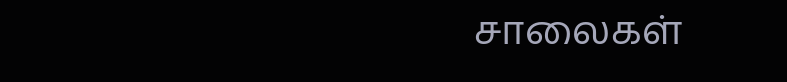சாலைகள்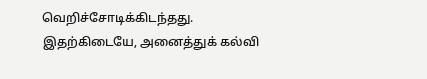வெறிச்சோடிக்கிடந்தது.
இதற்கிடையே, அனைத்துக் கல்வி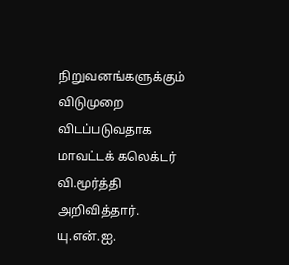நிறுவனங்களுக்கும் விடுமுறை விடப்படுவதாக மாவட்டக் கலெக்டர் வி.மூர்த்தி அறிவித்தார்.
யு.என்.ஐ.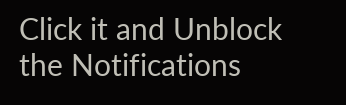Click it and Unblock the Notifications